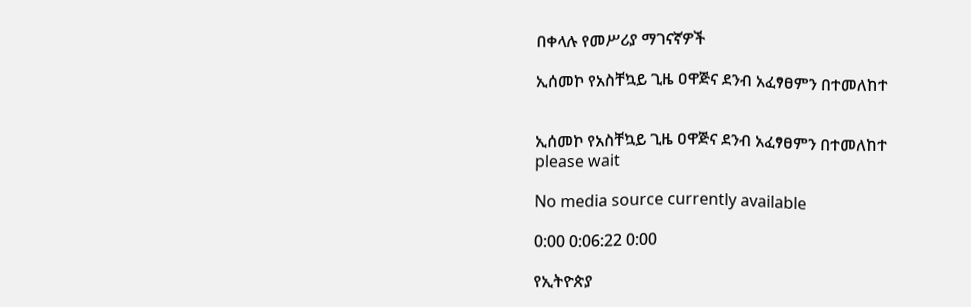በቀላሉ የመሥሪያ ማገናኛዎች

ኢሰመኮ የአስቸኳይ ጊዜ ዐዋጅና ደንብ አፈፃፀምን በተመለከተ


ኢሰመኮ የአስቸኳይ ጊዜ ዐዋጅና ደንብ አፈፃፀምን በተመለከተ
please wait

No media source currently available

0:00 0:06:22 0:00

የኢትዮጵያ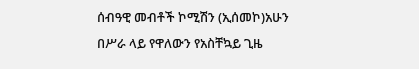ሰብዓዊ መብቶች ኮሚሽን (ኢሰመኮ)አሁን በሥራ ላይ የዋለውን የአስቸኳይ ጊዜ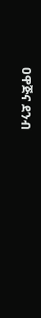ዐዋጅና ደንብ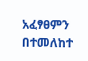አፈፃፀምን በተመለከተ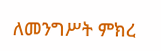ለመንግሥት ምክረ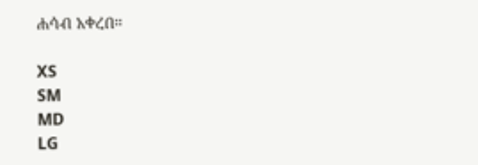ሐሳብ አቀረበ።

XS
SM
MD
LG